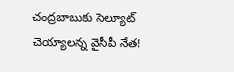చంద్రబాబుకు సెల్యూట్ చెయ్యాలన్న వైసీపీ నేత!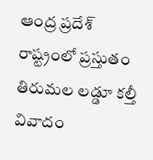ఆంద్ర ప్రదేశ్ రాష్ట్రంలో ప్రస్తుతం తిరుమల లడ్డూ కల్తీ వివాదం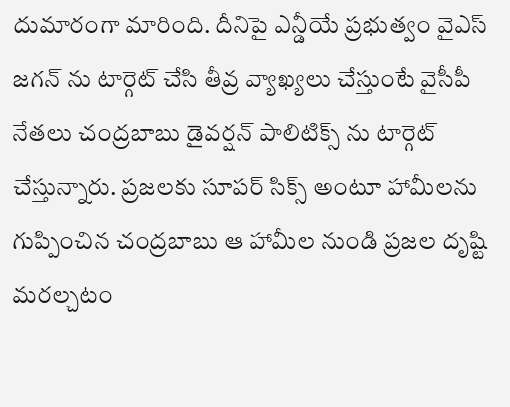దుమారంగా మారింది. దీనిపై ఎన్డీయే ప్రభుత్వం వైఎస్ జగన్ ను టార్గెట్ చేసి తీవ్ర వ్యాఖ్యలు చేస్తుంటే వైసీపీ నేతలు చంద్రబాబు డైవర్షన్ పాలిటిక్స్ ను టార్గెట్ చేస్తున్నారు. ప్రజలకు సూపర్ సిక్స్ అంటూ హామీలను గుప్పించిన చంద్రబాబు ఆ హామీల నుండి ప్రజల దృష్టి మరల్చటం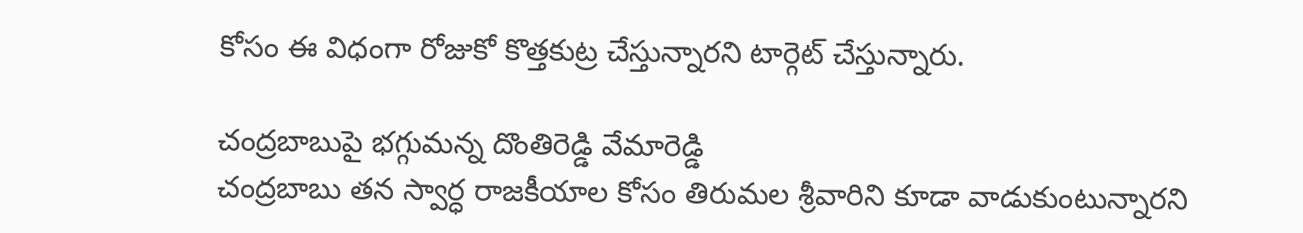కోసం ఈ విధంగా రోజుకో కొత్తకుట్ర చేస్తున్నారని టార్గెట్ చేస్తున్నారు.

చంద్రబాబుపై భగ్గుమన్న దొంతిరెడ్డి వేమారెడ్డి
చంద్రబాబు తన స్వార్ధ రాజకీయాల కోసం తిరుమల శ్రీవారిని కూడా వాడుకుంటున్నారని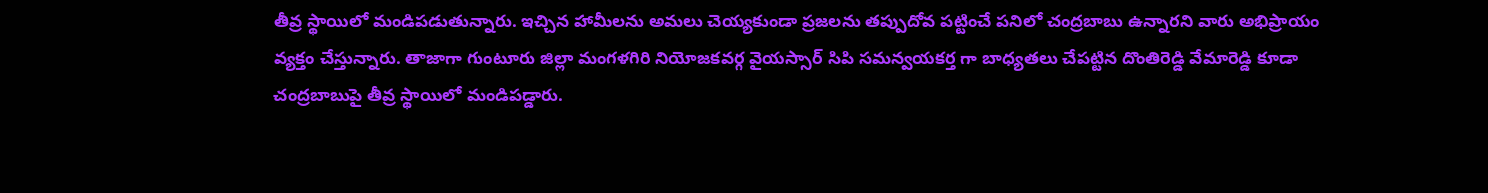తీవ్ర స్థాయిలో మండిపడుతున్నారు. ఇచ్చిన హామీలను అమలు చెయ్యకుండా ప్రజలను తప్పుదోవ పట్టించే పనిలో చంద్రబాబు ఉన్నారని వారు అభిప్రాయం వ్యక్తం చేస్తున్నారు. తాజాగా గుంటూరు జిల్లా మంగళగిరి నియోజకవర్గ వైయస్సార్ సిపి సమన్వయకర్త గా బాధ్యతలు చేపట్టిన దొంతిరెడ్డి వేమారెడ్డి కూడా చంద్రబాబుపై తీవ్ర స్థాయిలో మండిపడ్డారు.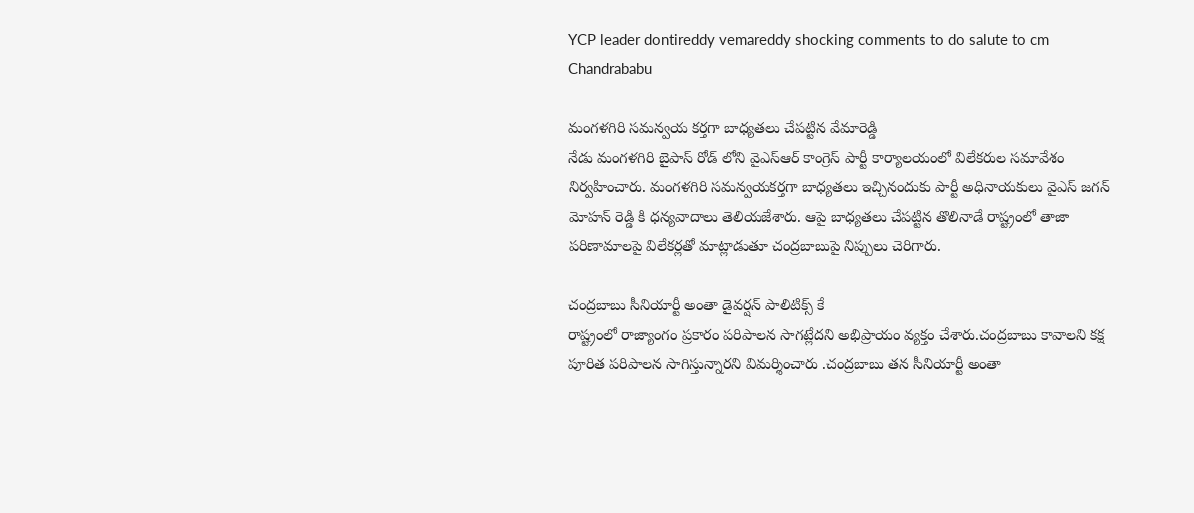YCP leader dontireddy vemareddy shocking comments to do salute to cm Chandrababu

మంగళగిరి సమన్వయ కర్తగా బాధ్యతలు చేపట్టిన వేమారెడ్డి
నేడు మంగళగిరి బైపాస్ రోడ్ లోని వైఎస్ఆర్ కాంగ్రెస్ పార్టీ కార్యాలయంలో విలేకరుల సమావేశం నిర్వహించారు. మంగళగిరి సమన్వయకర్తగా బాధ్యతలు ఇచ్చినందుకు పార్టీ అధినాయకులు వైఎస్ జగన్ మోహన్ రెడ్డి కి ధన్యవాదాలు తెలియజేశారు. ఆపై బాధ్యతలు చేపట్టిన తొలినాడే రాష్ట్రంలో తాజా పరిణామాలపై విలేకర్లతో మాట్లాడుతూ చంద్రబాబుపై నిప్పులు చెరిగారు.

చంద్రబాబు సీనియార్టీ అంతా డైవర్షన్ పాలిటిక్స్ కే
రాష్ట్రంలో రాజ్యాంగం ప్రకారం పరిపాలన సాగట్లేదని అభిప్రాయం వ్యక్తం చేశారు.చంద్రబాబు కావాలని కక్ష పూరిత పరిపాలన సాగిస్తున్నారని విమర్శించారు .చంద్రబాబు తన సీనియార్టీ అంతా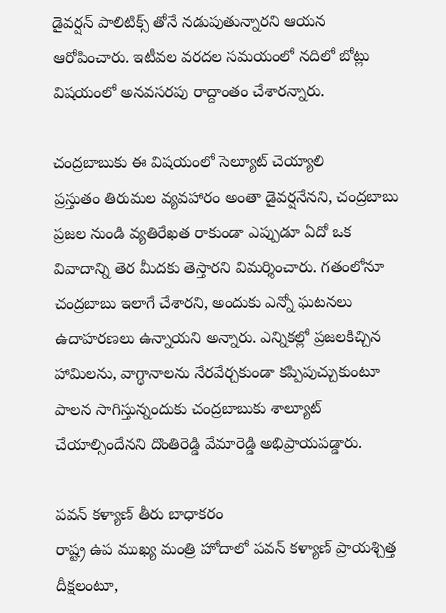డైవర్షన్ పాలిటిక్స్ తోనే నడుపుతున్నారని ఆయన ఆరోపించారు. ఇటీవల వరదల సమయంలో నదిలో బోట్లు విషయంలో అనవసరపు రాద్దాంతం చేశారన్నారు.

చంద్రబాబుకు ఈ విషయంలో సెల్యూట్ చెయ్యాలి
ప్రస్తుతం తిరుమల వ్యవహారం అంతా డైవర్షనేనని, చంద్రబాబు ప్రజల నుండి వ్యతిరేఖత రాకుండా ఎప్పుడూ ఏదో ఒక వివాదాన్ని తెర మీదకు తెస్తారని విమర్శించారు. గతంలోనూ చంద్రబాబు ఇలాగే చేశారని, అందుకు ఎన్నో ఘటనలు ఉదాహరణలు ఉన్నాయని అన్నారు. ఎన్నికల్లో ప్రజలకిచ్చిన హామిలను, వాగ్థానాలను నేరవేర్చకుండా కప్పిపుచ్చుకుంటూ పాలన సాగిస్తున్నందుకు చంద్రబాబుకు శాల్యూట్ చేయాల్సిందేనని దొంతిరెడ్డి వేమారెడ్డి అభిప్రాయపడ్డారు.

పవన్ కళ్యాణ్ తీరు బాధాకరం
రాష్ట్ర ఉప ముఖ్య మంత్రి హోదాలో పవన్ కళ్యాణ్ ప్రాయశ్చిత్త దీక్షలంటూ,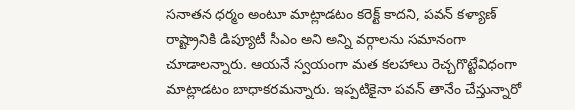సనాతన ధర్మం అంటూ మాట్లాడటం కరెక్ట్ కాదని, పవన్ కళ్యాణ్ రాష్ట్రానికి డిప్యూటీ సీఎం అని అన్ని వర్గాలను సమానంగా చూడాలన్నారు. ఆయనే స్వయంగా మత కలహాలు రెచ్చగొట్టేవిధంగా మాట్లాడటం బాధాకరమన్నారు. ఇప్పటికైనా పవన్ తానేం చేస్తున్నారో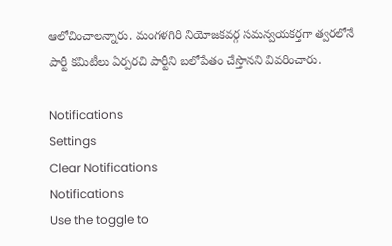ఆలోచించాలన్నారు. మంగళగిరి నియోజకవర్గ సమన్వయకర్తగా త్వరలోనే పార్టీ కమిటీలు ఏర్పరచి పార్టీని బలోపేతం చేస్తొనని వివరించారు.

Notifications
Settings
Clear Notifications
Notifications
Use the toggle to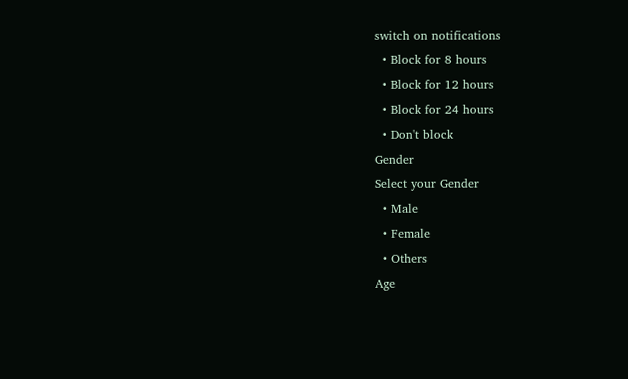switch on notifications
  • Block for 8 hours
  • Block for 12 hours
  • Block for 24 hours
  • Don't block
Gender
Select your Gender
  • Male
  • Female
  • Others
Age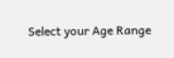Select your Age Range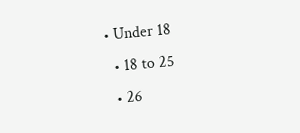• Under 18
  • 18 to 25
  • 26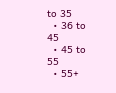to 35
  • 36 to 45
  • 45 to 55
  • 55+